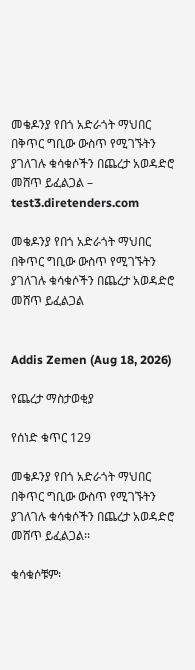መቄዶንያ የበጎ አድራጎት ማህበር በቅጥር ግቢው ውስጥ የሚገኙትን ያገለገሉ ቁሳቁሶችን በጨረታ አወዳድሮ መሸጥ ይፈልጋል – test3.diretenders.com

መቄዶንያ የበጎ አድራጎት ማህበር በቅጥር ግቢው ውስጥ የሚገኙትን ያገለገሉ ቁሳቁሶችን በጨረታ አወዳድሮ መሸጥ ይፈልጋል


Addis Zemen (Aug 18, 2026)

የጨረታ ማስታወቂያ

የሰነድ ቁጥር 129

መቄዶንያ የበጎ አድራጎት ማህበር በቅጥር ግቢው ውስጥ የሚገኙትን ያገለገሉ ቁሳቁሶችን በጨረታ አወዳድሮ መሸጥ ይፈልጋል፡፡

ቁሳቁሶቹም፡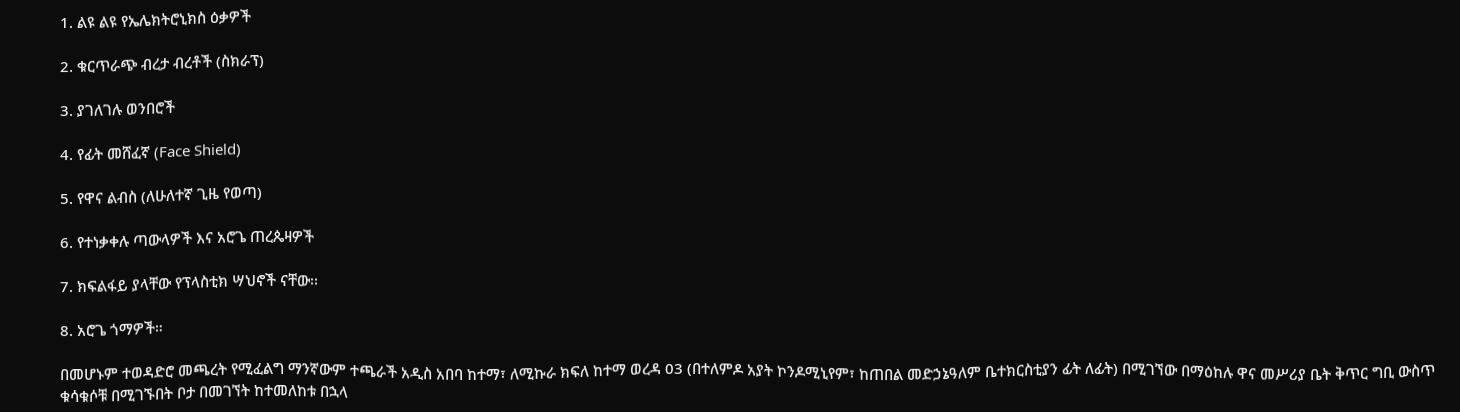1. ልዩ ልዩ የኤሌክትሮኒክስ ዕቃዎች

2. ቁርጥራጭ ብረታ ብረቶች (ስክራፕ)

3. ያገለገሉ ወንበሮች

4. የፊት መሸፈኛ (Face Shield)

5. የዋና ልብስ (ለሁለተኛ ጊዜ የወጣ)

6. የተነቃቀሉ ጣውላዎች እና አሮጌ ጠረጴዛዎች

7. ክፍልፋይ ያላቸው የፕላስቲክ ሣህኖች ናቸው፡፡

8. አሮጌ ጎማዎች።

በመሆኑም ተወዳድሮ መጫረት የሚፈልግ ማንኛውም ተጫራች አዲስ አበባ ከተማ፣ ለሚኩራ ክፍለ ከተማ ወረዳ 03 (በተለምዶ አያት ኮንዶሚኒየም፣ ከጠበል መድኃኔዓለም ቤተክርስቲያን ፊት ለፊት) በሚገኘው በማዕከሉ ዋና መሥሪያ ቤት ቅጥር ግቢ ውስጥ ቁሳቁሶቹ በሚገኙበት ቦታ በመገኘት ከተመለከቱ በኋላ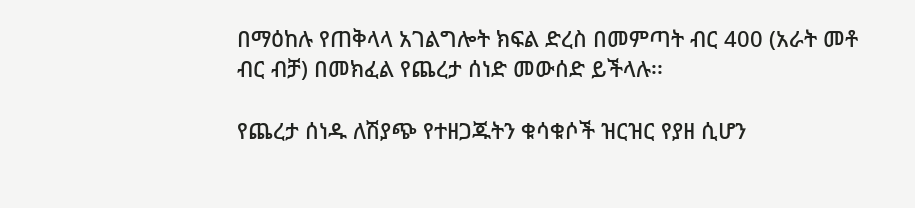በማዕከሉ የጠቅላላ አገልግሎት ክፍል ድረስ በመምጣት ብር 400 (አራት መቶ ብር ብቻ) በመክፈል የጨረታ ሰነድ መውሰድ ይችላሉ፡፡

የጨረታ ሰነዱ ለሽያጭ የተዘጋጁትን ቁሳቁሶች ዝርዝር የያዘ ሲሆን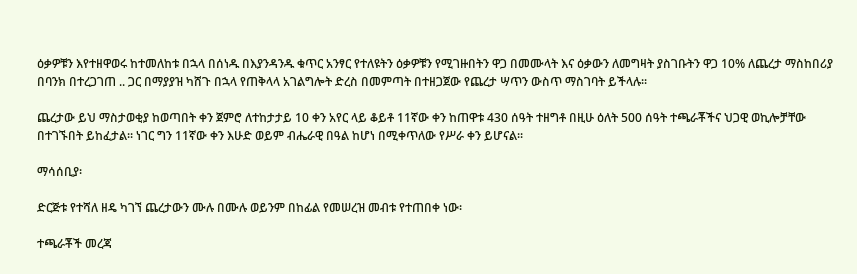ዕቃዎቹን እየተዘዋወሩ ከተመለከቱ በኋላ በሰነዱ በእያንዳንዱ ቁጥር አንፃር የተለዩትን ዕቃዎቹን የሚገዙበትን ዋጋ በመሙላት እና ዕቃውን ለመግዛት ያስገቡትን ዋጋ 10% ለጨረታ ማስከበሪያ በባንክ በተረጋገጠ .. ጋር በማያያዝ ካሸጉ በኋላ የጠቅላላ አገልግሎት ድረስ በመምጣት በተዘጋጀው የጨረታ ሣጥን ውስጥ ማስገባት ይችላሉ፡፡

ጨረታው ይህ ማስታወቂያ ከወጣበት ቀን ጀምሮ ለተከታታይ 10 ቀን አየር ላይ ቆይቶ 11ኛው ቀን ከጠዋቱ 430 ሰዓት ተዘግቶ በዚሁ ዕለት 500 ሰዓት ተጫራቾችና ህጋዊ ወኪሎቻቸው በተገኙበት ይከፈታል፡፡ ነገር ግን 11ኛው ቀን እሁድ ወይም ብሔራዊ በዓል ከሆነ በሚቀጥለው የሥራ ቀን ይሆናል፡፡

ማሳሰቢያ፡

ድርጅቱ የተሻለ ዘዴ ካገኘ ጨረታውን ሙሉ በሙሉ ወይንም በከፊል የመሠረዝ መብቱ የተጠበቀ ነው፡

ተጫራቾች መረጃ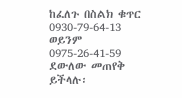ከፈለጉ በስልክ ቁጥር 0930-79-64-13 ወይንም 0975-26-41-59 ደውለው መጠየቅ ይችላሉ፡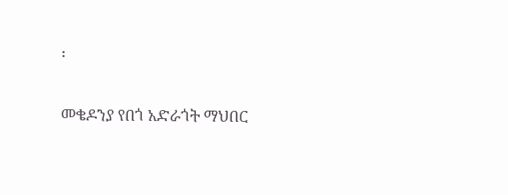፡

መቄዶንያ የበጎ አድራጎት ማህበር